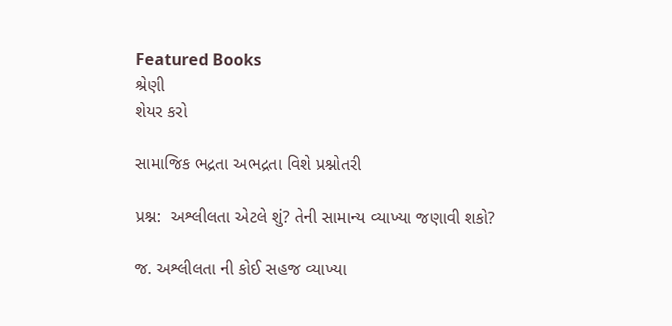Featured Books
શ્રેણી
શેયર કરો

સામાજિક ભદ્રતા અભદ્રતા વિશે પ્રશ્નોતરી

પ્રશ્ન:  અશ્લીલતા એટલે શું? તેની સામાન્ય વ્યાખ્યા જણાવી શકો?

જ. અશ્લીલતા ની કોઈ સહજ વ્યાખ્યા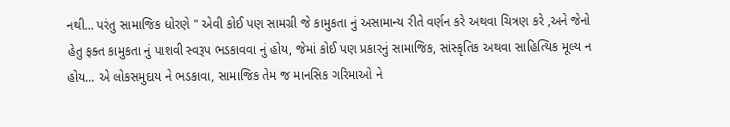નથી... પરંતુ સામાજિક ધોરણે " એવી કોઈ પણ સામગ્રી જે કામુકતા નું અસામાન્ય રીતે વર્ણન કરે અથવા ચિત્રણ કરે ,અને જેનો હેતુ ફક્ત કામુકતા નું પાશવી સ્વરૂપ ભડકાવવા નું હોય, જેમાં કોઈ પણ પ્રકારનું સામાજિક, સાંસ્કૃતિક અથવા સાહિત્યિક મૂલ્ય ન હોય... એ લોકસમુદાય ને ભડકાવા, સામાજિક તેમ જ માનસિક ગરિમાઓ ને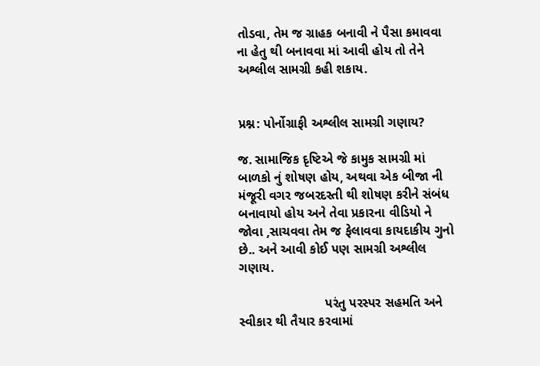તોડવા, તેમ જ ગ્રાહક બનાવી ને પૈસા કમાવવા ના હેતુ થી બનાવવા માં આવી હોય તો તેને અશ્લીલ સામગ્રી કહી શકાય.


પ્રશ્ન: પોર્નોગ્રાફી અશ્લીલ સામગ્રી ગણાય?

જ. સામાજિક દૃષ્ટિએ જે કામુક સામગ્રી માં બાળકો નું શોષણ હોય, અથવા એક બીજા ની મંજૂરી વગર જબરદસ્તી થી શોષણ કરીને સંબંધ બનાવાયો હોય અને તેવા પ્રકારના વીડિયો ને જોવા ,સાચવવા તેમ જ ફેલાવવા કાયદાકીય ગુનો છે.. અને આવી કોઈ પણ સામગ્રી અશ્લીલ ગણાય.

                        પરંતુ પરસ્પર સહમતિ અને સ્વીકાર થી તૈયાર કરવામાં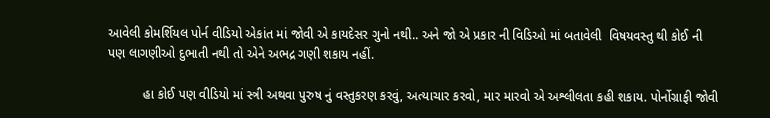આવેલી કોમર્શિયલ પોર્ન વીડિયો એકાંત માં જોવી એ કાયદેસર ગુનો નથી.. અને જો એ પ્રકાર ની વિડિઓ માં બતાવેલી  વિષયવસ્તુ થી કોઈ ની પણ લાગણીઓ દુભાતી નથી તો એને અભદ્ર ગણી શકાય નહીં.

          હા કોઈ પણ વીડિયો માં સ્ત્રી અથવા પુરુષ નું વસ્તુકરણ કરવું, અત્યાચાર કરવો, માર મારવો એ અશ્લીલતા કહી શકાય. પોર્નોગ્રાફી જોવી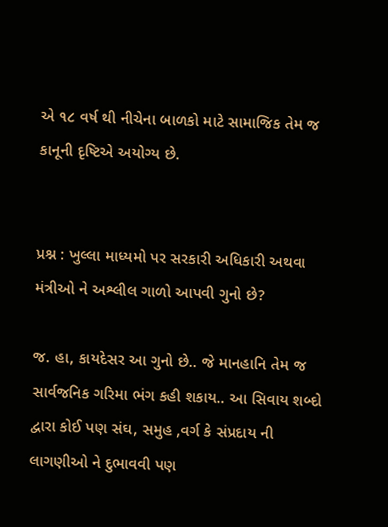એ ૧૮ વર્ષ થી નીચેના બાળકો માટે સામાજિક તેમ જ કાનૂની દૃષ્ટિએ અયોગ્ય છે.


પ્રશ્ન : ખુલ્લા માધ્યમો પર સરકારી અધિકારી અથવા મંત્રીઓ ને અશ્લીલ ગાળો આપવી ગુનો છે?

જ. હા, કાયદેસર આ ગુનો છે.. જે માનહાનિ તેમ જ સાર્વજનિક ગરિમા ભંગ કહી શકાય.. આ સિવાય શબ્દો દ્વારા કોઈ પણ સંઘ, સમુહ ,વર્ગ કે સંપ્રદાય ની લાગણીઓ ને દુભાવવી પણ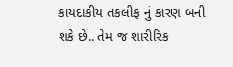કાયદાકીય તકલીફ નું કારણ બની શકે છે.. તેમ જ શારીરિક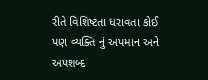રીતે વિશિષ્ટતા ધરાવતા કોઈ પણ વ્યક્તિ નું અપમાન અને અપશબ્દ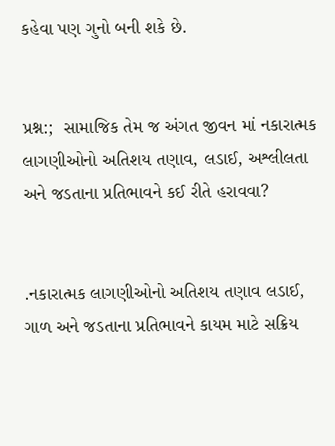કહેવા પણ ગુનો બની શકે છે.


પ્રશ્ન:;  સામાજિક તેમ જ અંગત જીવન માં નકારાત્મક લાગણીઓનો અતિશય તણાવ, લડાઈ, અશ્લીલતા અને જડતાના પ્રતિભાવને કઈ રીતે હરાવવા?


.નકારાત્મક લાગણીઓનો અતિશય તણાવ લડાઈ, ગાળ અને જડતાના પ્રતિભાવને કાયમ માટે સક્રિય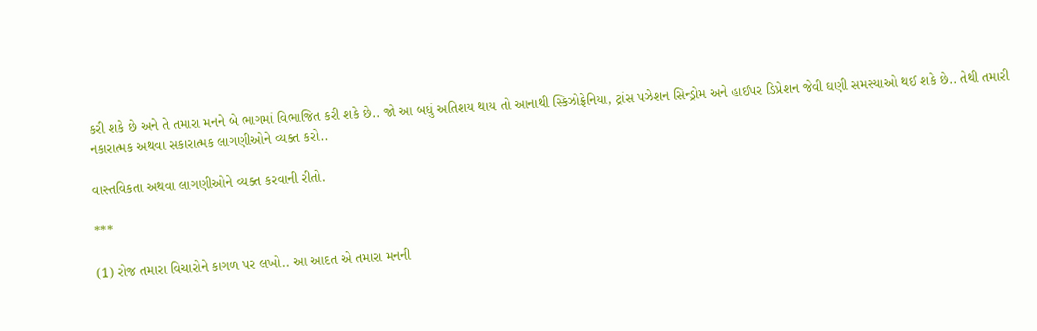કરી શકે છે અને તે તમારા મનને બે ભાગમાં વિભાજિત કરી શકે છે.. જો આ બધું અતિશય થાય તો આનાથી સ્કિઝોફ્રેનિયા, ટ્રાંસ પઝેશન સિન્ડ્રોમ અને હાઈપર ડિપ્રેશન જેવી ઘણી સમસ્યાઓ થઈ શકે છે.. તેથી તમારી નકારાત્મક અથવા સકારાત્મક લાગણીઓને વ્યક્ત કરો..

વાસ્તવિકતા અથવા લાગણીઓને વ્યક્ત કરવાની રીતો.

***

(1) રોજ તમારા વિચારોને કાગળ પર લખો.. આ આદત એ તમારા મનની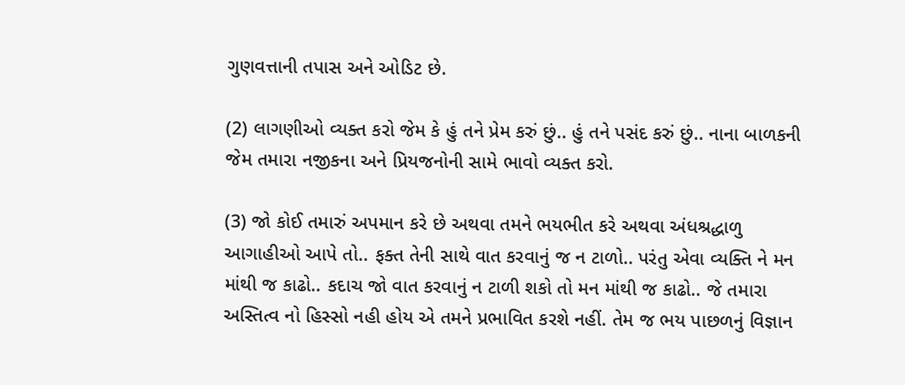ગુણવત્તાની તપાસ અને ઓડિટ છે.

(2) લાગણીઓ વ્યક્ત કરો જેમ કે હું તને પ્રેમ કરું છું.. હું તને પસંદ કરું છું.. નાના બાળકની જેમ તમારા નજીકના અને પ્રિયજનોની સામે ભાવો વ્યક્ત કરો.

(3) જો કોઈ તમારું અપમાન કરે છે અથવા તમને ભયભીત કરે અથવા અંધશ્રદ્ધાળુ આગાહીઓ આપે તો.. ફક્ત તેની સાથે વાત કરવાનું જ ન ટાળો.. પરંતુ એવા વ્યક્તિ ને મન માંથી જ કાઢો.. કદાચ જો વાત કરવાનું ન ટાળી શકો તો મન માંથી જ કાઢો.. જે તમારા અસ્તિત્વ નો હિસ્સો નહી હોય એ તમને પ્રભાવિત કરશે નહીં. તેમ જ ભય પાછળનું વિજ્ઞાન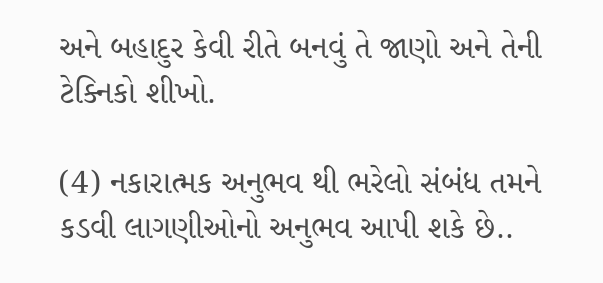અને બહાદુર કેવી રીતે બનવું તે જાણો અને તેની ટેક્નિકો શીખો.

(4) નકારાત્મક અનુભવ થી ભરેલો સંબંધ તમને કડવી લાગણીઓનો અનુભવ આપી શકે છે..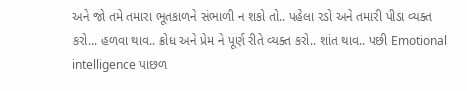અને જો તમે તમારા ભૂતકાળને સંભાળી ન શકો તો.. પહેલા રડો અને તમારી પીડા વ્યક્ત કરો... હળવા થાવ.. ક્રોધ અને પ્રેમ ને પૂર્ણ રીતે વ્યક્ત કરો.. શાંત થાવ.. પછી Emotional intelligence પાછળ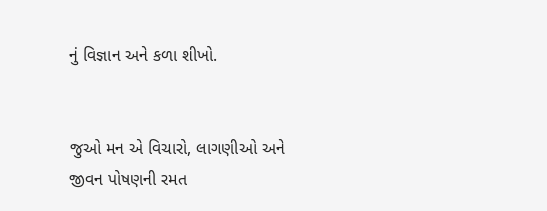નું વિજ્ઞાન અને કળા શીખો.


જુઓ મન એ વિચારો, લાગણીઓ અને જીવન પોષણની રમત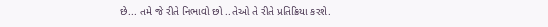છે... તમે જે રીતે નિભાવો છો ..તેઓ તે રીતે પ્રતિક્રિયા કરશે.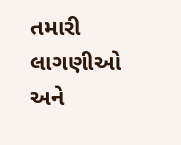તમારી લાગણીઓ અને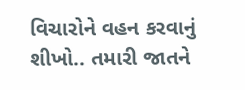વિચારોને વહન કરવાનું શીખો.. તમારી જાતને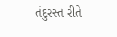તંદુરસ્ત રીતે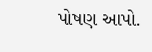પોષણ આપો.